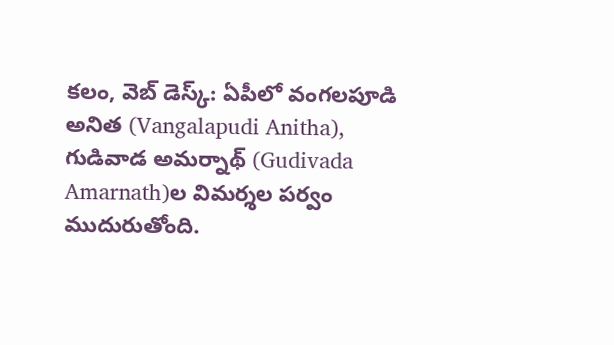కలం, వెబ్ డెస్క్: ఏపీలో వంగలపూడి అనిత (Vangalapudi Anitha), గుడివాడ అమర్నాథ్ (Gudivada Amarnath)ల విమర్శల పర్వం ముదురుతోంది.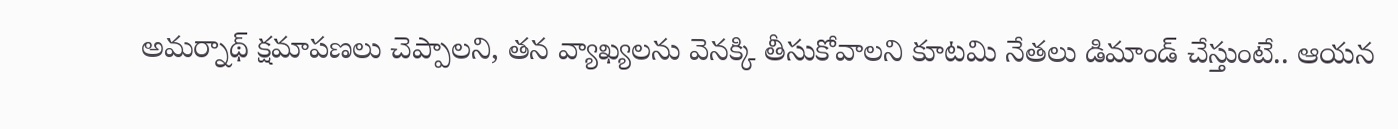అమర్నాథ్ క్షమాపణలు చెప్పాలని, తన వ్యాఖ్యలను వెనక్కి తీసుకోవాలని కూటమి నేతలు డిమాండ్ చేస్తుంటే.. ఆయన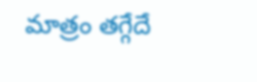మాత్రం తగ్గేదే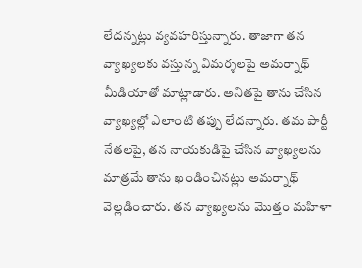లేదన్నట్లు వ్యవహరిస్తున్నారు. తాజాగా తన వ్యాఖ్యలకు వస్తున్న విమర్శలపై అమర్నాథ్ మీడియాతో మాట్లాడారు. అనితపై తాను చేసిన వ్యాఖ్యల్లో ఎలాంటి తప్పు లేదన్నారు. తమ పార్టీ నేతలపై, తన నాయకుడిపై చేసిన వ్యాఖ్యలను మాత్రమే తాను ఖండించినట్లు అమర్నాథ్ వెల్లడించారు. తన వ్యాఖ్యలను మొత్తం మహిళా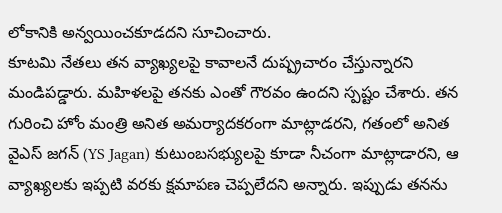లోకానికి అన్వయించకూడదని సూచించారు.
కూటమి నేతలు తన వ్యాఖ్యలపై కావాలనే దుష్ప్రచారం చేస్తున్నారని మండిపడ్డారు. మహిళలపై తనకు ఎంతో గౌరవం ఉందని స్పష్టం చేశారు. తన గురించి హోం మంత్రి అనిత అమర్యాదకరంగా మాట్లాడరని, గతంలో అనిత వైఎస్ జగన్ (YS Jagan) కుటుంబసభ్యులపై కూడా నీచంగా మాట్లాడారని, ఆ వ్యాఖ్యలకు ఇప్పటి వరకు క్షమాపణ చెప్పలేదని అన్నారు. ఇప్పుడు తనను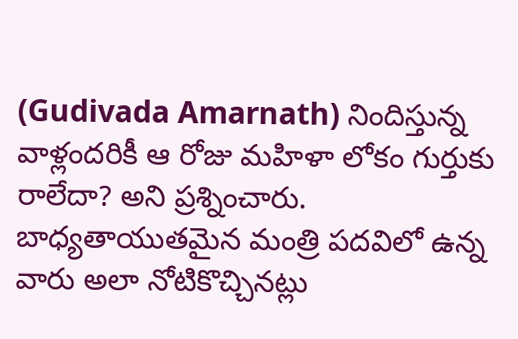(Gudivada Amarnath) నిందిస్తున్న వాళ్లందరికీ ఆ రోజు మహిళా లోకం గుర్తుకు రాలేదా? అని ప్రశ్నించారు. బాధ్యతాయుతమైన మంత్రి పదవిలో ఉన్న వారు అలా నోటికొచ్చినట్లు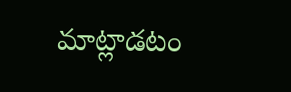మాట్లాడటం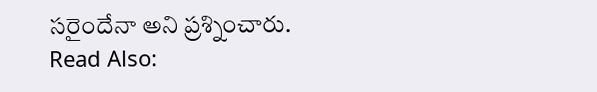సరైందేనా అని ప్రశ్నించారు.
Read Also: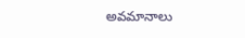అవమానాలు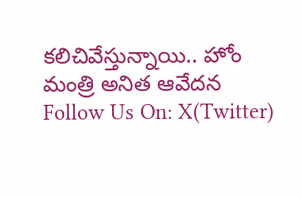కలిచివేస్తున్నాయి.. హోం మంత్రి అనిత ఆవేదన
Follow Us On: X(Twitter)